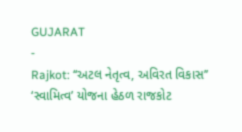GUJARAT
-
Rajkot: ‘‘અટલ નેતૃત્વ, અવિરત વિકાસ’’ ‘સ્વામિત્વ’ યોજના હેઠળ રાજકોટ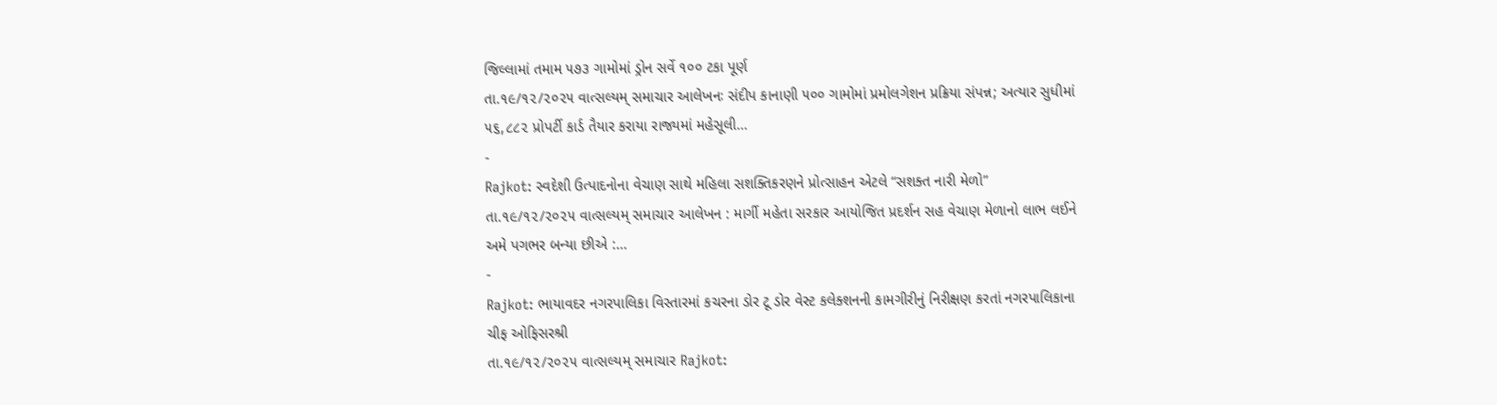જિલ્લામાં તમામ ૫૭૩ ગામોમાં ડ્રોન સર્વે ૧૦૦ ટકા પૂર્ણ
તા.૧૯/૧૨/૨૦૨૫ વાત્સલ્યમ્ સમાચાર આલેખનઃ સંદીપ કાનાણી ૫૦૦ ગામોમાં પ્રમોલગેશન પ્રક્રિયા સંપન્ન; અત્યાર સુધીમાં ૫૬,૮૮૨ પ્રોપર્ટી કાર્ડ તૈયાર કરાયા રાજ્યમાં મહેસૂલી…
-
Rajkot: સ્વદેશી ઉત્પાદનોના વેચાણ સાથે મહિલા સશક્તિકરણને પ્રોત્સાહન એટલે “સશક્ત નારી મેળો”
તા.૧૯/૧૨/૨૦૨૫ વાત્સલ્યમ્ સમાચાર આલેખન : માર્ગી મહેતા સરકાર આયોજિત પ્રદર્શન સહ વેચાણ મેળાનો લાભ લઈને અમે પગભર બન્યા છીએ :…
-
Rajkot: ભાયાવદર નગરપાલિકા વિસ્તારમાં કચરના ડોર ટૂ ડોર વેસ્ટ કલેક્શનની કામગીરીનું નિરીક્ષણ કરતાં નગરપાલિકાના ચીફ ઓફિસરશ્રી
તા.૧૯/૧૨/૨૦૨૫ વાત્સલ્યમ્ સમાચાર Rajkot: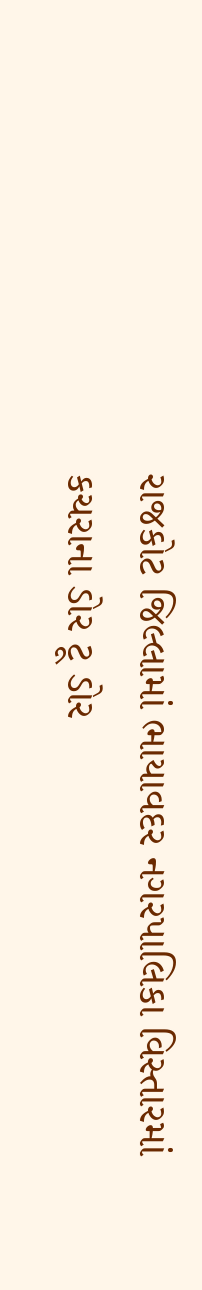રાજકોટ જિલ્લામાં ભાયાવદર નગરપાલિકા વિસ્તારમાં કચરાના ડોર ટૂ ડોર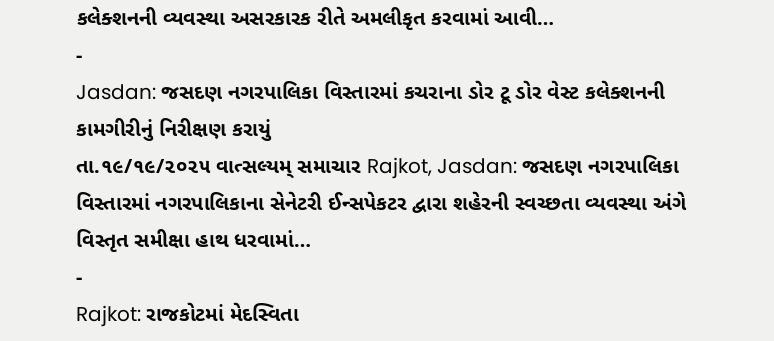કલેક્શનની વ્યવસ્થા અસરકારક રીતે અમલીકૃત કરવામાં આવી…
-
Jasdan: જસદણ નગરપાલિકા વિસ્તારમાં કચરાના ડોર ટૂ ડોર વેસ્ટ કલેક્શનની કામગીરીનું નિરીક્ષણ કરાયું
તા.૧૯/૧૯/૨૦૨૫ વાત્સલ્યમ્ સમાચાર Rajkot, Jasdan: જસદણ નગરપાલિકા વિસ્તારમાં નગરપાલિકાના સેનેટરી ઈન્સપેકટર દ્વારા શહેરની સ્વચ્છતા વ્યવસ્થા અંગે વિસ્તૃત સમીક્ષા હાથ ધરવામાં…
-
Rajkot: રાજકોટમાં મેદસ્વિતા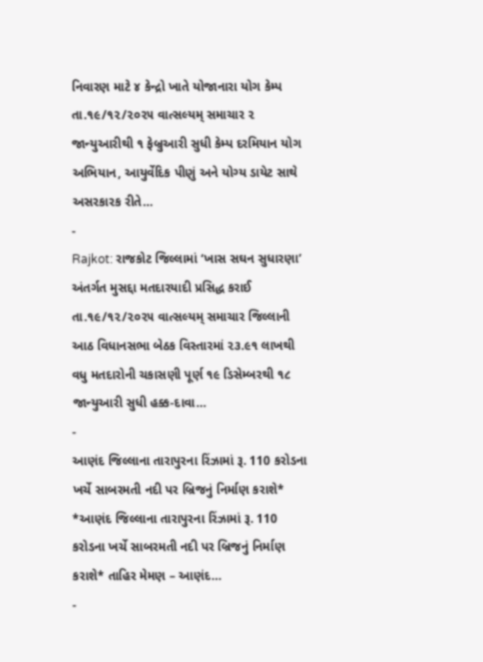નિવારણ માટે ૪ કેન્દ્રો ખાતે યોજાનારા યોગ કેમ્પ
તા.૧૯/૧૨/૨૦૨૫ વાત્સલ્યમ્ સમાચાર ૨ જાન્યુઆરીથી ૧ ફેબ્રુઆરી સુધી કેમ્પ દરમિયાન યોગ અભિયાન, આયુર્વેદિક પીણું અને યોગ્ય ડાયેટ સાથે અસરકારક રીતે…
-
Rajkot: રાજકોટ જિલ્લામાં ‘ખાસ સઘન સુધારણા’ અંતર્ગત મુસદ્દા મતદારયાદી પ્રસિદ્ધ કરાઈ
તા.૧૯/૧૨/૨૦૨૫ વાત્સલ્યમ્ સમાચાર જિલ્લાની આઠ વિધાનસભા બેઠક વિસ્તારમાં ૨૩.૯૧ લાખથી વધુ મતદારોની ચકાસણી પૂર્ણ ૧૯ ડિસેમ્બરથી ૧૮ જાન્યુઆરી સુધી હક્ક-દાવા…
-
આણંદ જિલ્લાના તારાપુરના રિંઝામાં રૂ. 110 કરોડના ખર્ચે સાબરમતી નદી પર બ્રિજનું નિર્માણ કરાશે*
*આણંદ જિલ્લાના તારાપુરના રિંઝામાં રૂ. 110 કરોડના ખર્ચે સાબરમતી નદી પર બ્રિજનું નિર્માણ કરાશે* તાહિર મેમણ – આણંદ…
-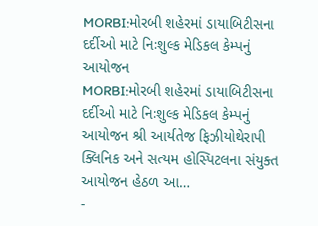MORBI:મોરબી શહેરમાં ડાયાબિટીસના દર્દીઓ માટે નિઃશુલ્ક મેડિકલ કેમ્પનું આયોજન
MORBI:મોરબી શહેરમાં ડાયાબિટીસના દર્દીઓ માટે નિઃશુલ્ક મેડિકલ કેમ્પનું આયોજન શ્રી આર્યતેજ ફિઝીયોથેરાપી ક્લિનિક અને સત્યમ હોસ્પિટલના સંયુક્ત આયોજન હેઠળ આ…
-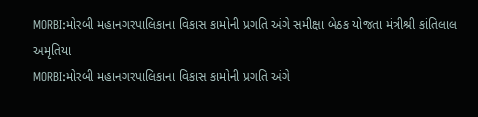MORBI:મોરબી મહાનગરપાલિકાના વિકાસ કામોની પ્રગતિ અંગે સમીક્ષા બેઠક યોજતા મંત્રીશ્રી કાંતિલાલ અમૃતિયા
MORBI:મોરબી મહાનગરપાલિકાના વિકાસ કામોની પ્રગતિ અંગે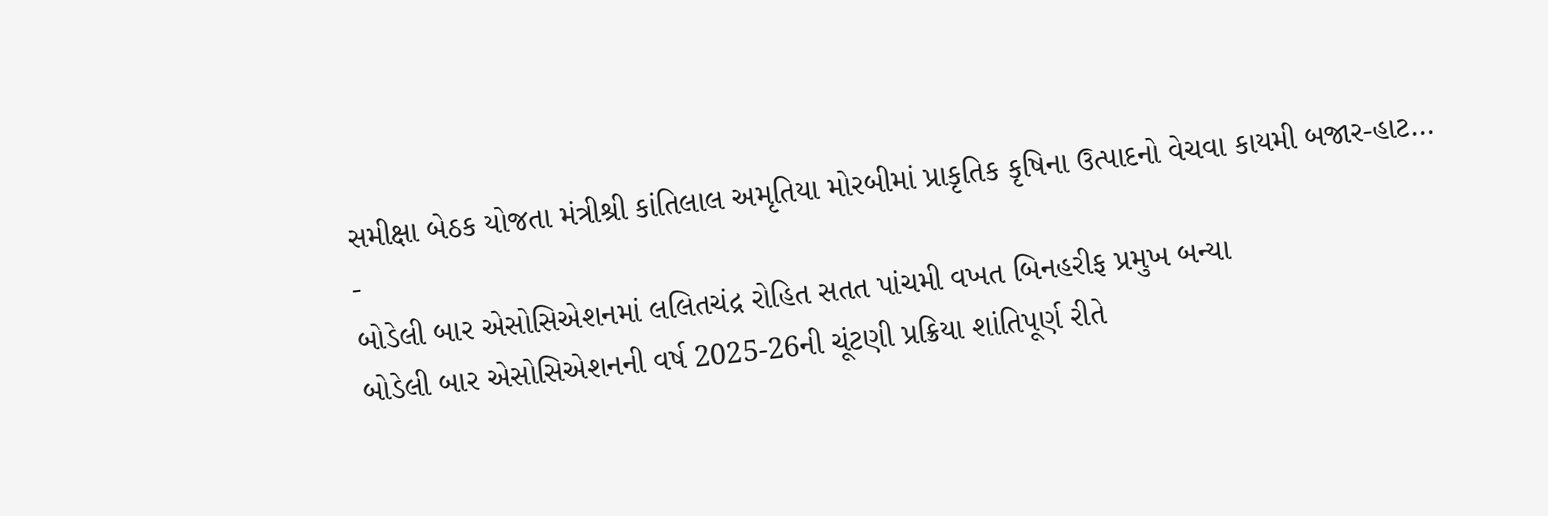સમીક્ષા બેઠક યોજતા મંત્રીશ્રી કાંતિલાલ અમૃતિયા મોરબીમાં પ્રાકૃતિક કૃષિના ઉત્પાદનો વેચવા કાયમી બજાર-હાટ…
-
બોડેલી બાર એસોસિએશનમાં લલિતચંદ્ર રોહિત સતત પાંચમી વખત બિનહરીફ પ્રમુખ બન્યા
બોડેલી બાર એસોસિએશનની વર્ષ 2025-26ની ચૂંટણી પ્રક્રિયા શાંતિપૂર્ણ રીતે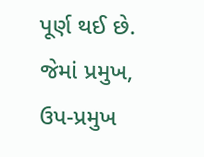પૂર્ણ થઈ છે. જેમાં પ્રમુખ, ઉપ-પ્રમુખ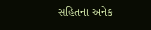સહિતના અનેક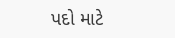પદો માટે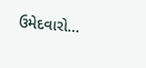ઉમેદવારો…